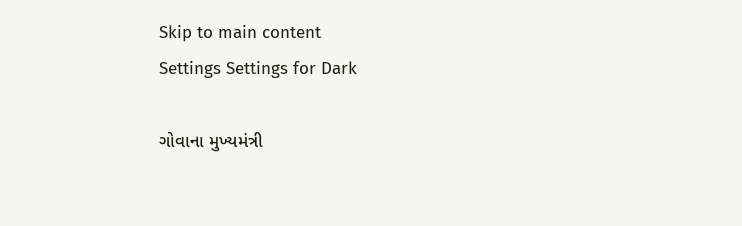Skip to main content
Settings Settings for Dark

ગોવાના મુખ્યમંત્રી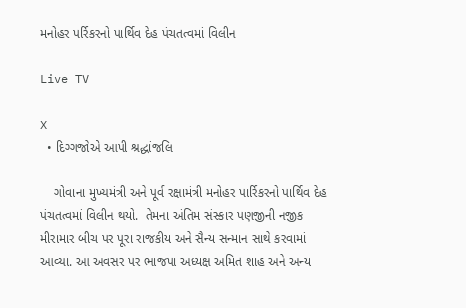મનોહર પર્રિકરનો પાર્થિવ દેહ પંચતત્વમાં વિલીન

Live TV

X
  • દિગ્ગજોએ આપી શ્રદ્ધાંજલિ

    ગોવાના મુખ્યમંત્રી અને પૂર્વ રક્ષામંત્રી મનોહર પાર્રિકરનો પાર્થિવ દેહ પંચતત્વમાં વિલીન થયો.  તેમના અંતિમ સંસ્કાર પણજીની નજીક મીરામાર બીચ પર પૂરા રાજકીય અને સૈન્ય સન્માન સાથે કરવામાં આવ્યા. આ અવસર પર ભાજપા અધ્યક્ષ અમિત શાહ અને અન્ય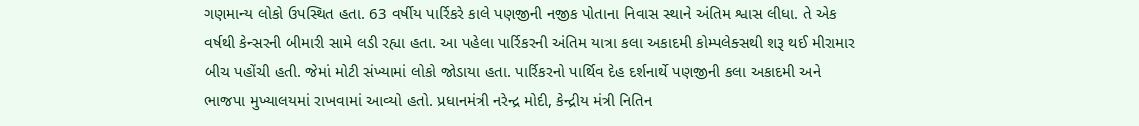ગણમાન્ય લોકો ઉપસ્થિત હતા. 63 વર્ષીય પાર્રિકરે કાલે પણજીની નજીક પોતાના નિવાસ સ્થાને અંતિમ શ્વાસ લીધા. તે એક વર્ષથી કેન્સરની બીમારી સામે લડી રહ્યા હતા. આ પહેલા પાર્રિકરની અંતિમ યાત્રા કલા અકાદમી કોમ્પલેક્સથી શરૂ થઈ મીરામાર બીચ પહોંચી હતી. જેમાં મોટી સંખ્યામાં લોકો જોડાયા હતા. પાર્રિકરનો પાર્થિવ દેહ દર્શનાર્થે પણજીની કલા અકાદમી અને ભાજપા મુખ્યાલયમાં રાખવામાં આવ્યો હતો. પ્રધાનમંત્રી નરેન્દ્ર મોદી, કેન્દ્રીય મંત્રી નિતિન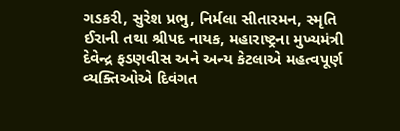ગડકરી, સુરેશ પ્રભુ, નિર્મલા સીતારમન, સ્મૃતિ ઈરાની તથા શ્રીપદ નાયક, મહારાષ્ટ્રના મુખ્યમંત્રી દેવેન્દ્ર ફડણવીસ અને અન્ય કેટલાએ મહત્વપૂર્ણ વ્યક્તિઓએ દિવંગત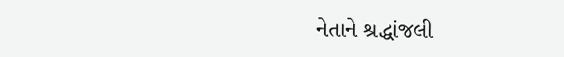નેતાને શ્રદ્ધાંજલી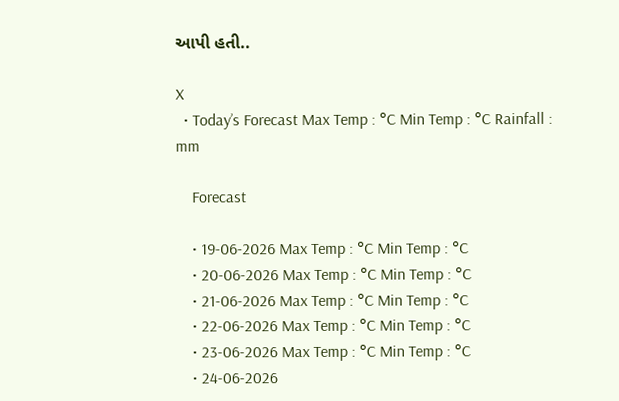આપી હતી..

X
  • Today’s Forecast Max Temp : °C Min Temp : °C Rainfall : mm

    Forecast

    • 19-06-2026 Max Temp : °C Min Temp : °C
    • 20-06-2026 Max Temp : °C Min Temp : °C
    • 21-06-2026 Max Temp : °C Min Temp : °C
    • 22-06-2026 Max Temp : °C Min Temp : °C
    • 23-06-2026 Max Temp : °C Min Temp : °C
    • 24-06-2026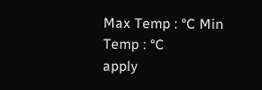Max Temp : °C Min Temp : °C
apply